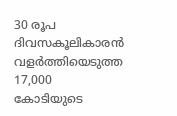30 രൂപ ദിവസകൂലികാരൻ വളർത്തിയെടുത്ത 17,000 കോടിയുടെ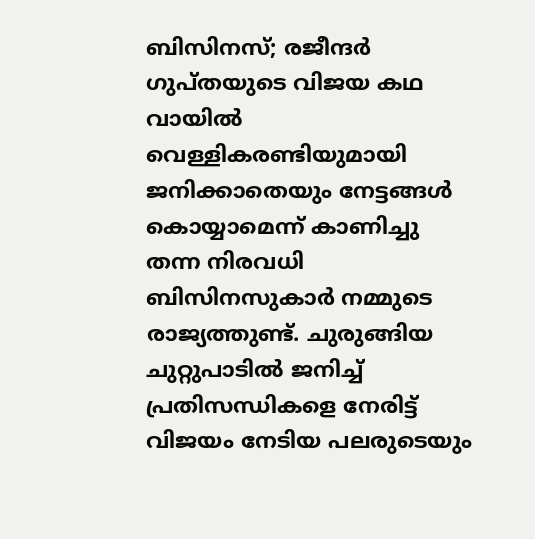ബിസിനസ്; രജീന്ദർ ഗുപ്തയുടെ വിജയ കഥ
വായിൽ വെള്ളികരണ്ടിയുമായി ജനിക്കാതെയും നേട്ടങ്ങൾ കൊയ്യാമെന്ന് കാണിച്ചു തന്ന നിരവധി ബിസിനസുകാർ നമ്മുടെ രാജ്യത്തുണ്ട്. ചുരുങ്ങിയ ചുറ്റുപാടിൽ ജനിച്ച് പ്രതിസന്ധികളെ നേരിട്ട് വിജയം നേടിയ പലരുടെയും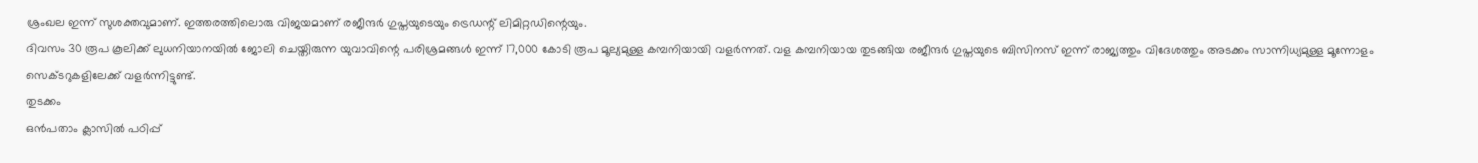ശ്രംഖല ഇന്ന് സുശക്തവുമാണ്. ഇത്തരത്തിലൊരു വിജയമാണ് രജീന്ദർ ഗുപ്തയുടെയും ട്രെഡന്റ് ലിമിറ്റഡിന്റെയും.
ദിവസം 30 രൂപ കൂലിക്ക് ലുധനിയാനയിൽ ജോലി ചെയ്തിരുന്ന യുവാവിന്റെ പരിശ്രമങ്ങൾ ഇന്ന് 17,000 കോടി രൂപ മൂല്യമുള്ള കമ്പനിയായി വളർന്നത്. വള കമ്പനിയായ തുടങ്ങിയ രജീന്ദർ ഗുപ്തയുടെ ബിസിനസ് ഇന്ന് രാജ്യത്തും വിദേശത്തും അടക്കം സാന്നിധ്യമുള്ള മൂന്നോളം സെക്ടറുകളിലേക്ക് വളർന്നിട്ടുണ്ട്.
തുടക്കം
ഒൻപതാം ക്ലാസിൽ പഠിപ്പ്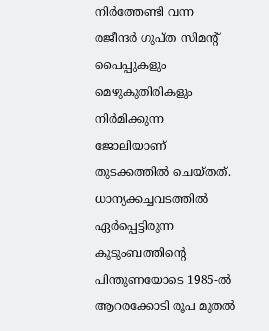നിർത്തേണ്ടി വന്ന രജീന്ദർ ഗുപ്ത സിമന്റ് പൈപ്പുകളും മെഴുകുതിരികളും നിർമിക്കുന്ന ജോലിയാണ് തുടക്കത്തിൽ ചെയ്തത്. ധാന്യക്കച്ചവടത്തിൽ ഏർപ്പെട്ടിരുന്ന കുടുംബത്തിന്റെ പിന്തുണയോടെ 1985-ൽ ആറരക്കോടി രൂപ മുതൽ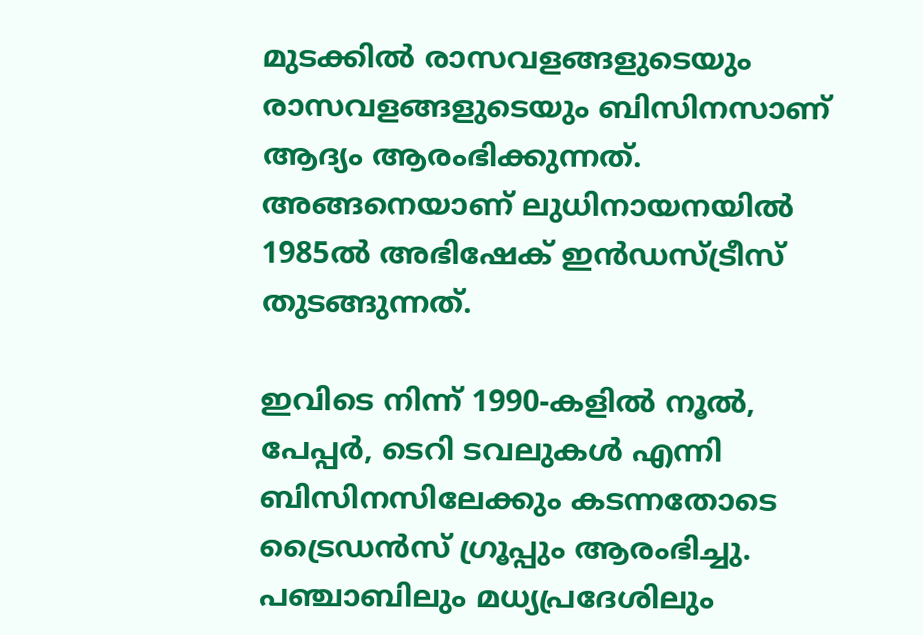മുടക്കിൽ രാസവളങ്ങളുടെയും രാസവളങ്ങളുടെയും ബിസിനസാണ് ആദ്യം ആരംഭിക്കുന്നത്. അങ്ങനെയാണ് ലുധിനായനയിൽ 1985ൽ അഭിഷേക് ഇൻഡസ്ട്രീസ് തുടങ്ങുന്നത്.

ഇവിടെ നിന്ന് 1990-കളിൽ നൂൽ, പേപ്പർ, ടെറി ടവലുകൾ എന്നി ബിസിനസിലേക്കും കടന്നതോടെ ട്രൈഡൻസ് ഗ്രൂപ്പും ആരംഭിച്ചു. പഞ്ചാബിലും മധ്യപ്രദേശിലും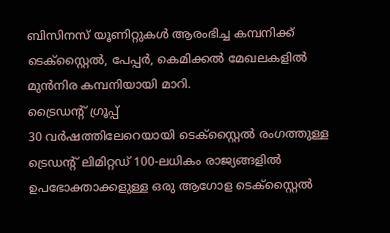ബിസിനസ് യൂണിറ്റുകൾ ആരംഭിച്ച കമ്പനിക്ക് ടെക്സ്റ്റൈൽ, പേപ്പർ, കെമിക്കൽ മേഖലകളിൽ മുൻനിര കമ്പനിയായി മാറി.
ട്രൈഡന്റ് ഗ്രൂപ്പ്
30 വർഷത്തിലേറെയായി ടെക്സ്റ്റൈൽ രംഗത്തുള്ള ട്രെഡന്റ് ലിമിറ്റഡ് 100-ലധികം രാജ്യങ്ങളിൽ ഉപഭോക്താക്കളുള്ള ഒരു ആഗോള ടെക്സ്റ്റൈൽ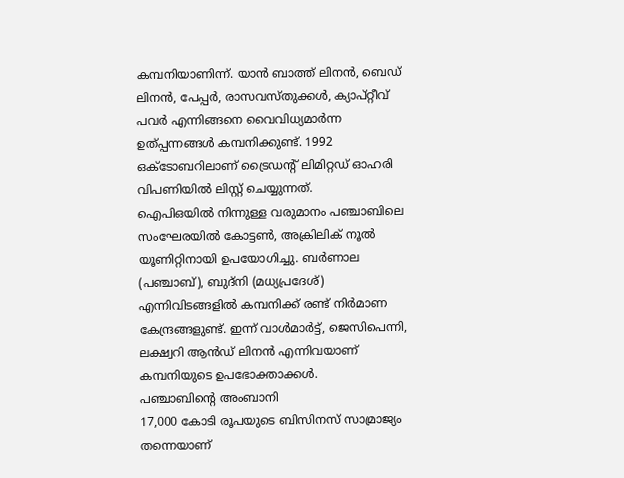കമ്പനിയാണിന്ന്. യാൻ ബാത്ത് ലിനൻ, ബെഡ് ലിനൻ, പേപ്പർ, രാസവസ്തുക്കൾ, ക്യാപ്റ്റീവ് പവർ എന്നിങ്ങനെ വൈവിധ്യമാർന്ന ഉത്പ്പന്നങ്ങൾ കമ്പനിക്കുണ്ട്. 1992 ഒക്ടോബറിലാണ് ട്രൈഡന്റ് ലിമിറ്റഡ് ഓഹരി വിപണിയിൽ ലിസ്റ്റ് ചെയ്യുന്നത്.
ഐപിഒയിൽ നിന്നുള്ള വരുമാനം പഞ്ചാബിലെ സംഘേരയിൽ കോട്ടൺ, അക്രിലിക് നൂൽ യൂണിറ്റിനായി ഉപയോഗിച്ചു. ബർണാല (പഞ്ചാബ്), ബുദ്നി (മധ്യപ്രദേശ്) എന്നിവിടങ്ങളിൽ കമ്പനിക്ക് രണ്ട് നിർമാണ കേന്ദ്രങ്ങളുണ്ട്. ഇന്ന് വാൾമാർട്ട്, ജെസിപെന്നി, ലക്ഷ്വറി ആൻഡ് ലിനൻ എന്നിവയാണ് കമ്പനിയുടെ ഉപഭോക്താക്കൾ.
പഞ്ചാബിന്റെ അംബാനി
17,000 കോടി രൂപയുടെ ബിസിനസ് സാമ്രാജ്യം തന്നെയാണ്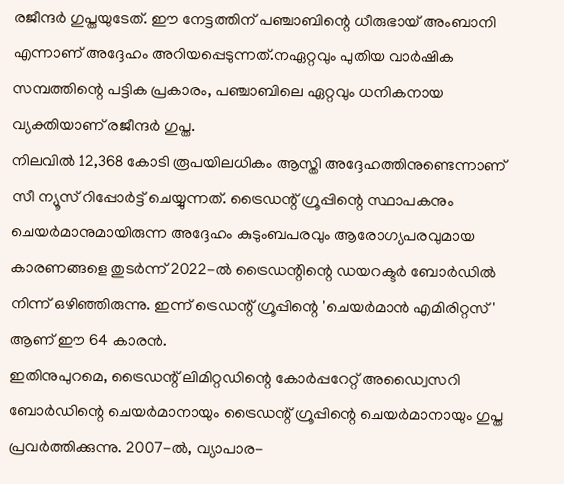രജീന്ദർ ഗുപ്തയുടേത്. ഈ നേട്ടത്തിന് പഞ്ചാബിന്റെ ധീരുഭായ് അംബാനി എന്നാണ് അദ്ദേഹം അറിയപ്പെടുന്നത്.നഏറ്റവും പുതിയ വാർഷിക സമ്പത്തിന്റെ പട്ടിക പ്രകാരം, പഞ്ചാബിലെ ഏറ്റവും ധനികനായ വ്യക്തിയാണ് രജീന്ദർ ഗുപ്ത.
നിലവിൽ 12,368 കോടി രൂപയിലധികം ആസ്തി അദ്ദേഹത്തിനുണ്ടെന്നാണ് സീ ന്യൂസ് റിപ്പോർട്ട് ചെയ്യുന്നത്. ട്രൈഡന്റ് ഗ്രൂപ്പിന്റെ സ്ഥാപകനും ചെയർമാനുമായിരുന്ന അദ്ദേഹം കുടുംബപരവും ആരോഗ്യപരവുമായ കാരണങ്ങളെ തുടർന്ന് 2022-ൽ ട്രൈഡന്റിന്റെ ഡയറക്ടർ ബോർഡിൽ നിന്ന് ഒഴിഞ്ഞിരുന്നു. ഇന്ന് ട്രെഡന്റ് ഗ്രൂപ്പിന്റെ 'ചെയർമാൻ എമിരിറ്റസ്' ആണ് ഈ 64 കാരൻ.
ഇതിനുപുറമെ, ട്രൈഡന്റ് ലിമിറ്റഡിന്റെ കോർപ്പറേറ്റ് അഡ്വൈസറി ബോർഡിന്റെ ചെയർമാനായും ട്രൈഡന്റ് ഗ്രൂപ്പിന്റെ ചെയർമാനായും ഗുപ്ത പ്രവർത്തിക്കുന്നു. 2007-ൽ, വ്യാപാര-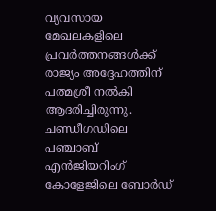വ്യവസായ മേഖലകളിലെ പ്രവർത്തനങ്ങൾക്ക് രാജ്യം അദ്ദേഹത്തിന് പത്മശ്രീ നൽകി ആദരിച്ചിരുന്നു.
ചണ്ഡീഗഡിലെ പഞ്ചാബ് എൻജിയറിംഗ് കോളേജിലെ ബോർഡ്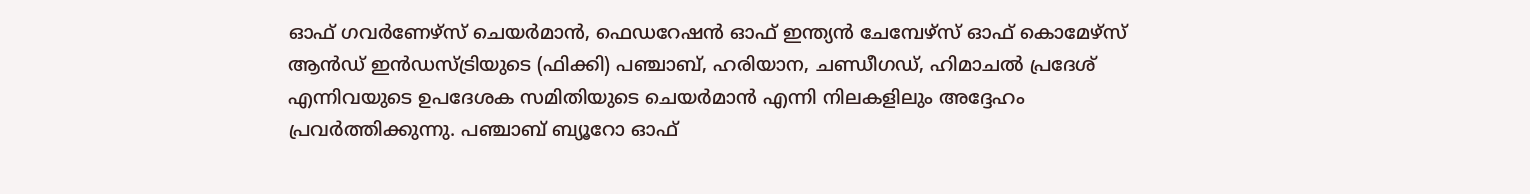ഓഫ് ഗവർണേഴ്സ് ചെയർമാൻ, ഫെഡറേഷൻ ഓഫ് ഇന്ത്യൻ ചേമ്പേഴ്സ് ഓഫ് കൊമേഴ്സ് ആൻഡ് ഇൻഡസ്ട്രിയുടെ (ഫിക്കി) പഞ്ചാബ്, ഹരിയാന, ചണ്ഡീഗഡ്, ഹിമാചൽ പ്രദേശ് എന്നിവയുടെ ഉപദേശക സമിതിയുടെ ചെയർമാൻ എന്നി നിലകളിലും അദ്ദേഹം പ്രവർത്തിക്കുന്നു. പഞ്ചാബ് ബ്യൂറോ ഓഫ്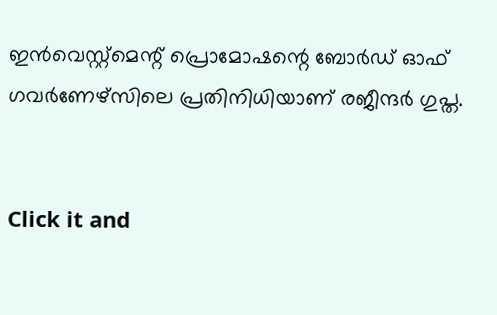ഇൻവെസ്റ്റ്മെന്റ് പ്രൊമോഷന്റെ ബോർഡ് ഓഫ് ഗവർണേഴ്സിലെ പ്രതിനിധിയാണ് രജീന്ദർ ഗുപ്ത.


Click it and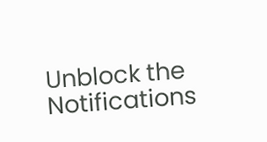Unblock the Notifications